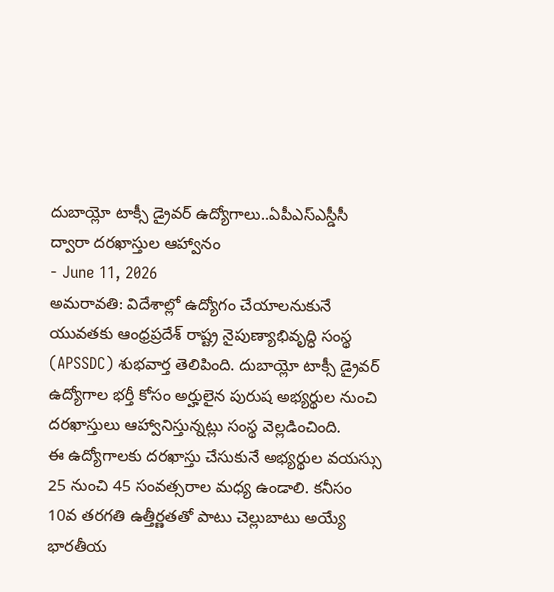దుబాయ్లో టాక్సీ డ్రైవర్ ఉద్యోగాలు..ఏపీఎస్ఎస్డీసీ ద్వారా దరఖాస్తుల ఆహ్వానం
- June 11, 2026
అమరావతి: విదేశాల్లో ఉద్యోగం చేయాలనుకునే యువతకు ఆంధ్రప్రదేశ్ రాష్ట్ర నైపుణ్యాభివృద్ధి సంస్థ (APSSDC) శుభవార్త తెలిపింది. దుబాయ్లో టాక్సీ డ్రైవర్ ఉద్యోగాల భర్తీ కోసం అర్హులైన పురుష అభ్యర్థుల నుంచి దరఖాస్తులు ఆహ్వానిస్తున్నట్లు సంస్థ వెల్లడించింది.
ఈ ఉద్యోగాలకు దరఖాస్తు చేసుకునే అభ్యర్థుల వయస్సు 25 నుంచి 45 సంవత్సరాల మధ్య ఉండాలి. కనీసం 10వ తరగతి ఉత్తీర్ణతతో పాటు చెల్లుబాటు అయ్యే భారతీయ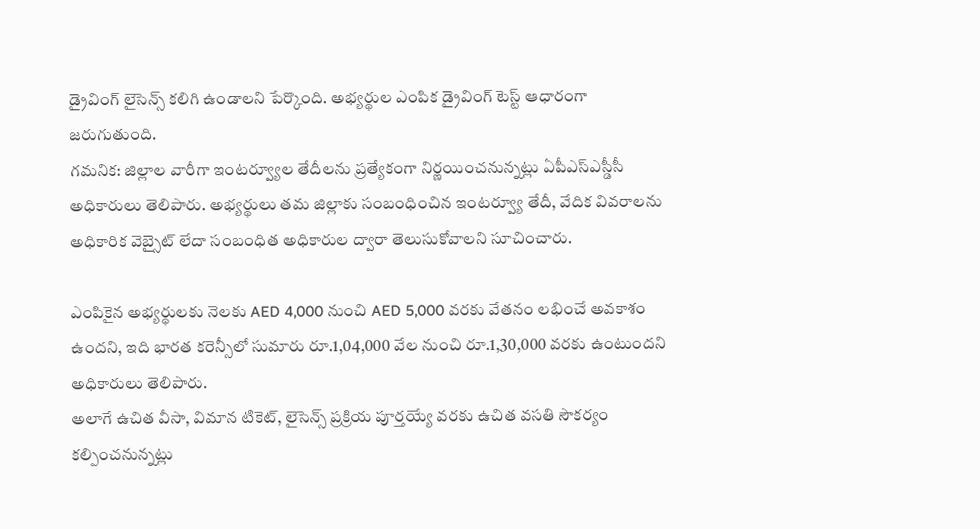డ్రైవింగ్ లైసెన్స్ కలిగి ఉండాలని పేర్కొంది. అభ్యర్థుల ఎంపిక డ్రైవింగ్ టెస్ట్ ఆధారంగా జరుగుతుంది.
గమనిక: జిల్లాల వారీగా ఇంటర్వ్యూల తేదీలను ప్రత్యేకంగా నిర్ణయించనున్నట్లు ఏపీఎస్ఎస్డీసీ అధికారులు తెలిపారు. అభ్యర్థులు తమ జిల్లాకు సంబంధించిన ఇంటర్వ్యూ తేదీ, వేదిక వివరాలను అధికారిక వెబ్సైట్ లేదా సంబంధిత అధికారుల ద్వారా తెలుసుకోవాలని సూచించారు.

ఎంపికైన అభ్యర్థులకు నెలకు AED 4,000 నుంచి AED 5,000 వరకు వేతనం లభించే అవకాశం ఉందని, ఇది భారత కరెన్సీలో సుమారు రూ.1,04,000 వేల నుంచి రూ.1,30,000 వరకు ఉంటుందని అధికారులు తెలిపారు.
అలాగే ఉచిత వీసా, విమాన టికెట్, లైసెన్స్ ప్రక్రియ పూర్తయ్యే వరకు ఉచిత వసతి సౌకర్యం కల్పించనున్నట్లు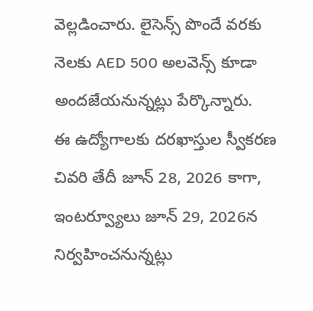వెల్లడించారు. లైసెన్స్ పొందే వరకు నెలకు AED 500 అలవెన్స్ కూడా అందజేయనున్నట్లు పేర్కొన్నారు.
ఈ ఉద్యోగాలకు దరఖాస్తుల స్వీకరణ చివరి తేదీ జూన్ 28, 2026 కాగా, ఇంటర్వ్యూలు జూన్ 29, 2026న నిర్వహించనున్నట్లు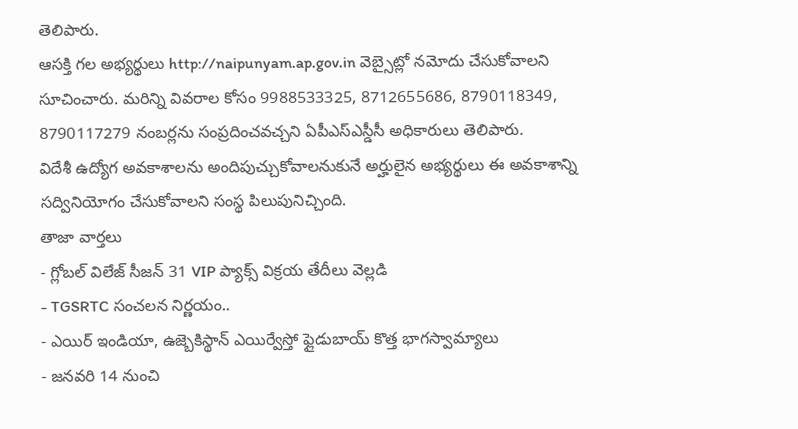తెలిపారు.
ఆసక్తి గల అభ్యర్థులు http://naipunyam.ap.gov.in వెబ్సైట్లో నమోదు చేసుకోవాలని సూచించారు. మరిన్ని వివరాల కోసం 9988533325, 8712655686, 8790118349, 8790117279 నంబర్లను సంప్రదించవచ్చని ఏపీఎస్ఎస్డీసీ అధికారులు తెలిపారు.
విదేశీ ఉద్యోగ అవకాశాలను అందిపుచ్చుకోవాలనుకునే అర్హులైన అభ్యర్థులు ఈ అవకాశాన్ని సద్వినియోగం చేసుకోవాలని సంస్థ పిలుపునిచ్చింది.
తాజా వార్తలు
- గ్లోబల్ విలేజ్ సీజన్ 31 VIP ప్యాక్స్ విక్రయ తేదీలు వెల్లడి
- TGSRTC సంచలన నిర్ణయం..
- ఎయిర్ ఇండియా, ఉజ్బెకిస్థాన్ ఎయిర్వేస్తో ఫ్లైడుబాయ్ కొత్త భాగస్వామ్యాలు
- జనవరి 14 నుంచి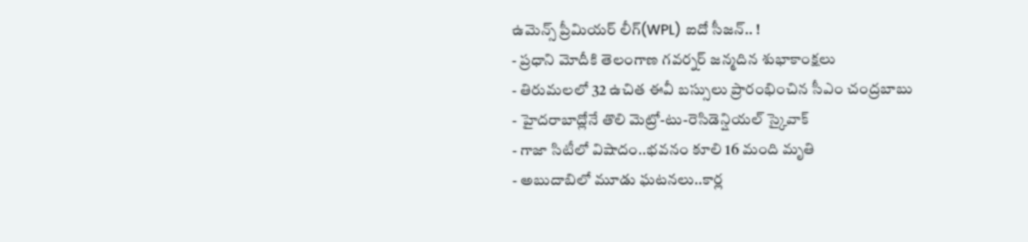ఉమెన్స్ ప్రీమియర్ లీగ్(WPL) ఐదో సీజన్.. !
- ప్రధాని మోదీకి తెలంగాణ గవర్నర్ జన్మదిన శుభాకాంక్షలు
- తిరుమలలో 32 ఉచిత ఈవీ బస్సులు ప్రారంభించిన సీఎం చంద్రబాబు
- హైదరాబాద్లోనే తొలి మెట్రో-టు-రెసిడెన్షియల్ స్కైవాక్
- గాజా సిటీలో విషాదం..భవనం కూలి 16 మంది మృతి
- అబుదాబిలో మూడు ఘటనలు..కార్ల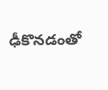ఢీకొనడంతో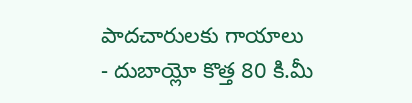పాదచారులకు గాయాలు
- దుబాయ్లో కొత్త 80 కి.మీ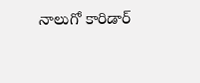నాలుగో కారిడార్